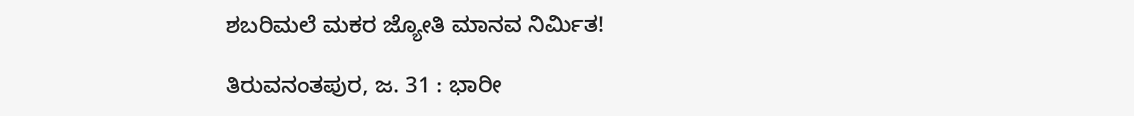ಶಬರಿಮಲೆ ಮಕರ ಜ್ಯೋತಿ ಮಾನವ ನಿರ್ಮಿತ!

ತಿರುವನಂತಪುರ, ಜ. 31 : ಭಾರೀ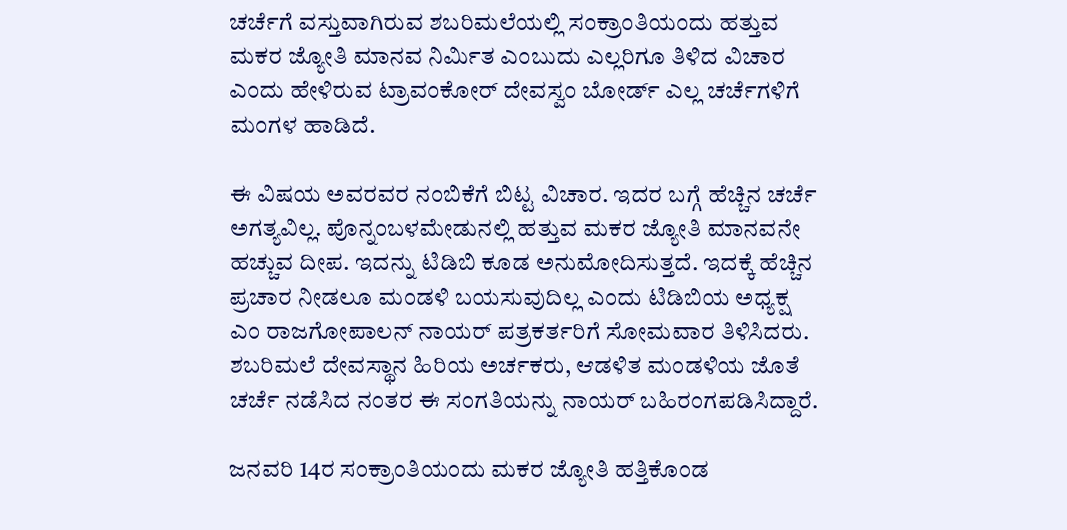ಚರ್ಚೆಗೆ ವಸ್ತುವಾಗಿರುವ ಶಬರಿಮಲೆಯಲ್ಲಿ ಸಂಕ್ರಾಂತಿಯಂದು ಹತ್ತುವ ಮಕರ ಜ್ಯೋತಿ ಮಾನವ ನಿರ್ಮಿತ ಎಂಬುದು ಎಲ್ಲರಿಗೂ ತಿಳಿದ ವಿಚಾರ ಎಂದು ಹೇಳಿರುವ ಟ್ರಾವಂಕೋರ್ ದೇವಸ್ವಂ ಬೋರ್ಡ್ ಎಲ್ಲ ಚರ್ಚೆಗಳಿಗೆ ಮಂಗಳ ಹಾಡಿದೆ.

ಈ ವಿಷಯ ಅವರವರ ನಂಬಿಕೆಗೆ ಬಿಟ್ಟ ವಿಚಾರ. ಇದರ ಬಗ್ಗೆ ಹೆಚ್ಚಿನ ಚರ್ಚೆ ಅಗತ್ಯವಿಲ್ಲ. ಪೊನ್ನಂಬಳಮೇಡುನಲ್ಲಿ ಹತ್ತುವ ಮಕರ ಜ್ಯೋತಿ ಮಾನವನೇ ಹಚ್ಚುವ ದೀಪ. ಇದನ್ನು ಟಿಡಿಬಿ ಕೂಡ ಅನುಮೋದಿಸುತ್ತದೆ. ಇದಕ್ಕೆ ಹೆಚ್ಚಿನ ಪ್ರಚಾರ ನೀಡಲೂ ಮಂಡಳಿ ಬಯಸುವುದಿಲ್ಲ ಎಂದು ಟಿಡಿಬಿಯ ಅಧ್ಯಕ್ಷ ಎಂ ರಾಜಗೋಪಾಲನ್ ನಾಯರ್ ಪತ್ರಕರ್ತರಿಗೆ ಸೋಮವಾರ ತಿಳಿಸಿದರು. ಶಬರಿಮಲೆ ದೇವಸ್ಥಾನ ಹಿರಿಯ ಅರ್ಚಕರು, ಆಡಳಿತ ಮಂಡಳಿಯ ಜೊತೆ ಚರ್ಚೆ ನಡೆಸಿದ ನಂತರ ಈ ಸಂಗತಿಯನ್ನು ನಾಯರ್ ಬಹಿರಂಗಪಡಿಸಿದ್ದಾರೆ.

ಜನವರಿ 14ರ ಸಂಕ್ರಾಂತಿಯಂದು ಮಕರ ಜ್ಯೋತಿ ಹತ್ತಿಕೊಂಡ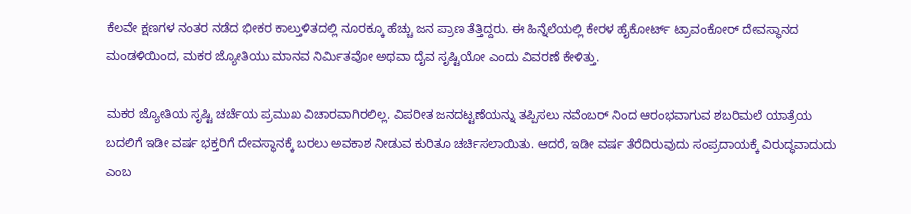ಕೆಲವೇ ಕ್ಷಣಗಳ ನಂತರ ನಡೆದ ಭೀಕರ ಕಾಲ್ತುಳಿತದಲ್ಲಿ ನೂರಕ್ಕೂ ಹೆಚ್ಚು ಜನ ಪ್ರಾಣ ತೆತ್ತಿದ್ದರು. ಈ ಹಿನ್ನೆಲೆಯಲ್ಲಿ ಕೇರಳ ಹೈಕೋರ್ಟ್ ಟ್ರಾವಂಕೋರ್ ದೇವಸ್ಥಾನದ ಮಂಡಳಿಯಿಂದ, ಮಕರ ಜ್ಯೋತಿಯು ಮಾನವ ನಿರ್ಮಿತವೋ ಅಥವಾ ದೈವ ಸೃಷ್ಟಿಯೋ ಎಂದು ವಿವರಣೆ ಕೇಳಿತ್ತು.

ಮಕರ ಜ್ಯೋತಿಯ ಸೃಷ್ಟಿ ಚರ್ಚೆಯ ಪ್ರಮುಖ ವಿಚಾರವಾಗಿರಲಿಲ್ಲ. ವಿಪರೀತ ಜನದಟ್ಟಣೆಯನ್ನು ತಪ್ಪಿಸಲು ನವೆಂಬರ್ ನಿಂದ ಆರಂಭವಾಗುವ ಶಬರಿಮಲೆ ಯಾತ್ರೆಯ ಬದಲಿಗೆ ಇಡೀ ವರ್ಷ ಭಕ್ತರಿಗೆ ದೇವಸ್ಥಾನಕ್ಕೆ ಬರಲು ಅವಕಾಶ ನೀಡುವ ಕುರಿತೂ ಚರ್ಚಿಸಲಾಯಿತು. ಆದರೆ, ಇಡೀ ವರ್ಷ ತೆರೆದಿರುವುದು ಸಂಪ್ರದಾಯಕ್ಕೆ ವಿರುದ್ಧವಾದುದು ಎಂಬ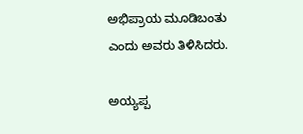ಅಭಿಪ್ರಾಯ ಮೂಡಿಬಂತು ಎಂದು ಅವರು ತಿಳಿಸಿದರು.

ಅಯ್ಯಪ್ಪ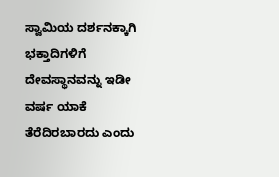ಸ್ವಾಮಿಯ ದರ್ಶನಕ್ಕಾಗಿ ಭಕ್ತಾದಿಗಳಿಗೆ ದೇವಸ್ಥಾನವನ್ನು ಇಡೀ ವರ್ಷ ಯಾಕೆ ತೆರೆದಿರಬಾರದು ಎಂದು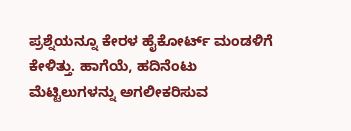ಪ್ರಶ್ನೆಯನ್ನೂ ಕೇರಳ ಹೈಕೋರ್ಟ್ ಮಂಡಳಿಗೆ ಕೇಳಿತ್ತು. ಹಾಗೆಯೆ, ಹದಿನೆಂಟು ಮೆಟ್ಟಿಲುಗಳನ್ನು ಅಗಲೀಕರಿಸುವ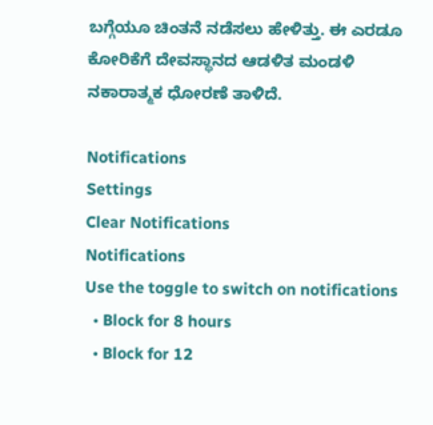ಬಗ್ಗೆಯೂ ಚಿಂತನೆ ನಡೆಸಲು ಹೇಳಿತ್ತು. ಈ ಎರಡೂ ಕೋರಿಕೆಗೆ ದೇವಸ್ಥಾನದ ಆಡಳಿತ ಮಂಡಳಿ ನಕಾರಾತ್ಮಕ ಧೋರಣೆ ತಾಳಿದೆ.

Notifications
Settings
Clear Notifications
Notifications
Use the toggle to switch on notifications
  • Block for 8 hours
  • Block for 12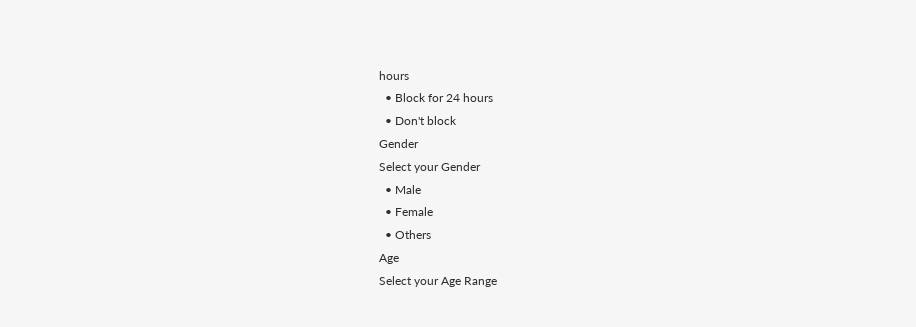hours
  • Block for 24 hours
  • Don't block
Gender
Select your Gender
  • Male
  • Female
  • Others
Age
Select your Age Range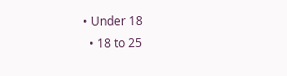• Under 18
  • 18 to 25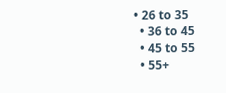• 26 to 35
  • 36 to 45
  • 45 to 55
  • 55+